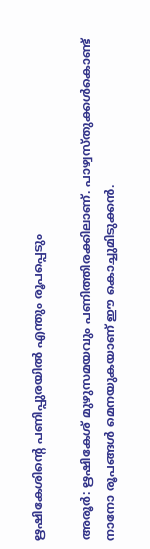ഋഷികേശിന്റെ പണിപ്പുരയിൽ എന്തും രൂപപ്പെടും

അരൂർ: ഋഷികേശ് മുഴുസമയവും പണിത്തിരക്കിലാണ്. പാഴ്വസ്തുക്കൾകൊണ്ട് നാനോ രൂപങ്ങൾ മെനയുകയാണ് ഈ കൊച്ചുമിടുക്കൻ.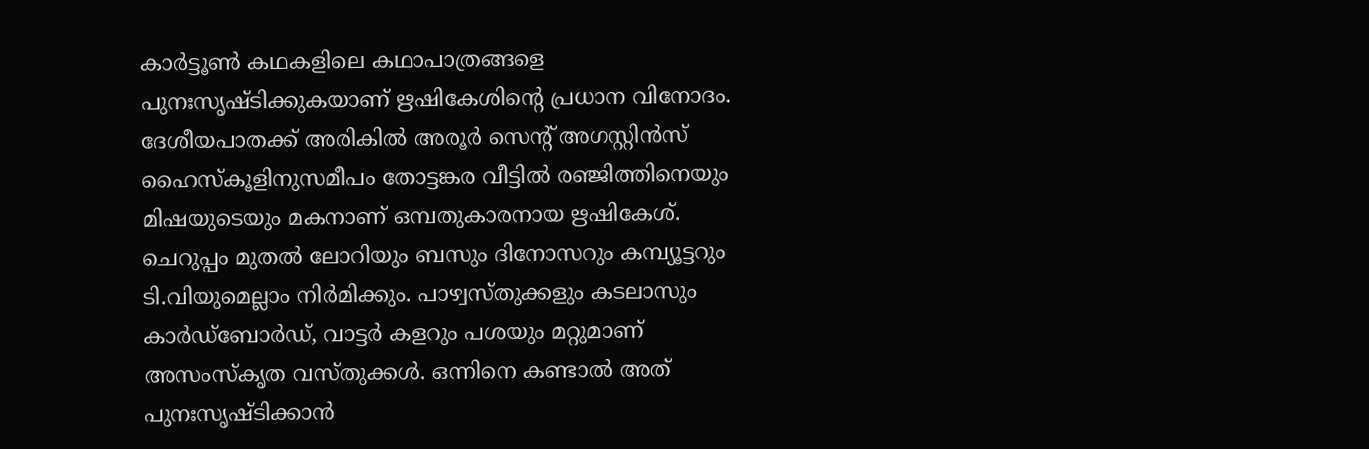കാർട്ടൂൺ കഥകളിലെ കഥാപാത്രങ്ങളെ പുനഃസൃഷ്ടിക്കുകയാണ് ഋഷികേശി‍ന്‍റെ പ്രധാന വിനോദം. ദേശീയപാതക്ക് അരികിൽ അരൂർ സെന്റ് അഗസ്റ്റിൻസ് ഹൈസ്കൂളിനുസമീപം തോട്ടങ്കര വീട്ടിൽ രഞ്ജിത്തിനെയും മിഷയുടെയും മകനാണ് ഒമ്പതുകാരനായ ഋഷികേശ്. ചെറുപ്പം മുതൽ ലോറിയും ബസും ദിനോസറും കമ്പ്യൂട്ടറും ടി.വിയുമെല്ലാം നിർമിക്കും. പാഴ്വസ്തുക്കളും കടലാസും കാർഡ്ബോർഡ്, വാട്ടർ കളറും പശയും മറ്റുമാണ് അസംസ്കൃത വസ്തുക്കൾ. ഒന്നിനെ കണ്ടാൽ അത് പുനഃസൃഷ്ടിക്കാൻ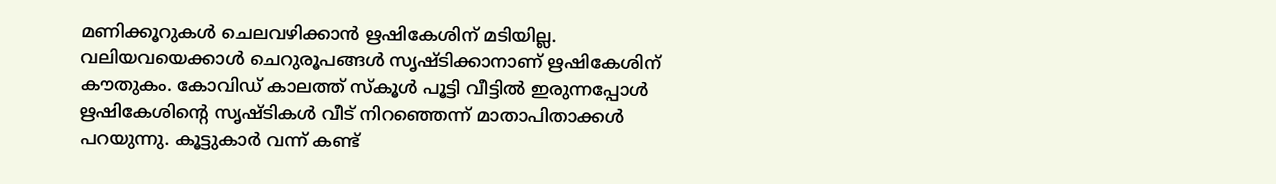മണിക്കൂറുകൾ ചെലവഴിക്കാൻ ഋഷികേശിന് മടിയില്ല. വലിയവയെക്കാൾ ചെറുരൂപങ്ങൾ സൃഷ്ടിക്കാനാണ് ഋഷികേശിന് കൗതുകം. കോവിഡ് കാലത്ത് സ്കൂൾ പൂട്ടി വീട്ടിൽ ഇരുന്നപ്പോൾ ഋഷികേശിന്റെ സൃഷ്ടികൾ വീട് നിറഞ്ഞെന്ന് മാതാപിതാക്കൾ പറയുന്നു. കൂട്ടുകാർ വന്ന് കണ്ട്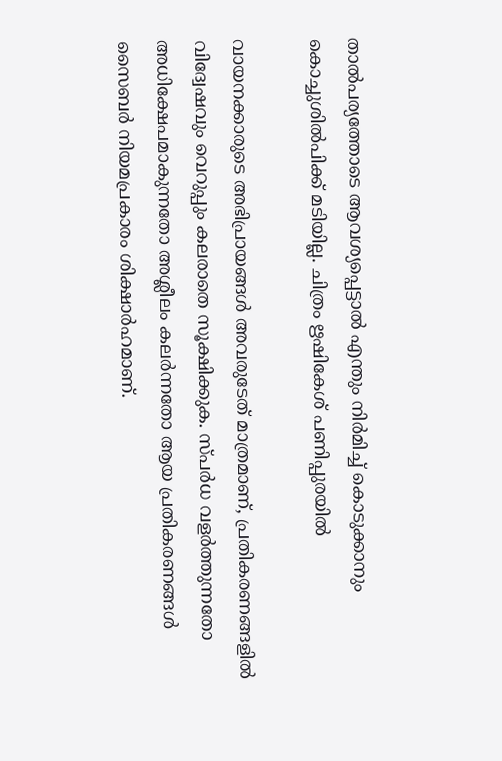താൽപര്യത്തോടെ ആവശ്യപ്പെട്ടാൽ എന്തും നിർമിച്ച് കൊടുക്കാനും കൊച്ചുശിൽപിക്ക് മടിയില്ല. ചിത്രം ഋഷികേശ് പണിപ്പുരയിൽ

വായനക്കാരുടെ അഭിപ്രായങ്ങള്‍ അവരുടേത് മാത്രമാണ്, പ്രതികരണങ്ങളിൽ വിദ്വേഷവും വെറുപ്പും കലരാതെ സൂക്ഷിക്കുക. സ്പർധ വളർത്തുന്നതോ അധിക്ഷേപമാകുന്നതോ അശ്ലീലം കലർന്നതോ ആയ പ്രതികരണങ്ങൾ സൈബർ നിയമപ്രകാരം ശിക്ഷാർഹമാണ്.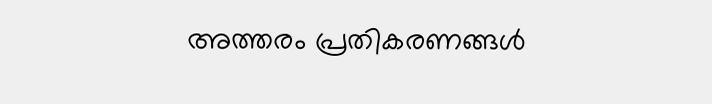അത്തരം പ്രതികരണങ്ങൾ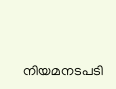നിയമനടപടി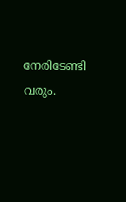നേരിടേണ്ടി വരും.